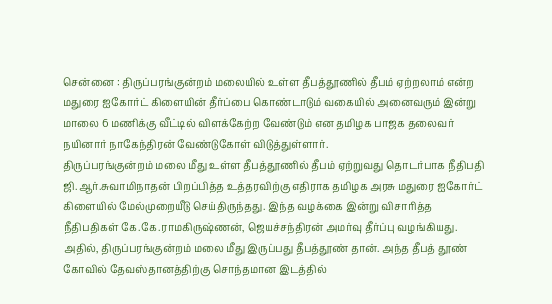சென்னை : திருப்பரங்குன்றம் மலையில் உள்ள தீபத்தூணில் தீபம் ஏற்றலாம் என்ற மதுரை ஐகோர்ட் கிளையின் தீர்ப்பை கொண்டாடும் வகையில் அனைவரும் இன்று மாலை 6 மணிக்கு வீட்டில் விளக்கேற்ற வேண்டும் என தமிழக பாஜக தலைவர் நயினார் நாகேந்திரன் வேண்டுகோள் விடுத்துள்ளார்.
திருப்பரங்குன்றம் மலை மீது உள்ள தீபத்தூணில் தீபம் ஏற்றுவது தொடர்பாக நீதிபதி ஜி.ஆர்.சுவாமிநாதன் பிறப்பித்த உத்தரவிற்கு எதிராக தமிழக அரசு மதுரை ஐகோர்ட் கிளையில் மேல்முறையீடு செய்திருந்தது. இந்த வழக்கை இன்று விசாரித்த நீதிபதிகள் கே.கே.ராமகிருஷ்ணன், ஜெயச்சந்திரன் அமர்வு தீர்ப்பு வழங்கியது.
அதில், திருப்பரங்குன்றம் மலை மீது இருப்பது தீபத்தூண் தான். அந்த தீபத் தூண் கோவில் தேவஸ்தானத்திற்கு சொந்தமான இடத்தில்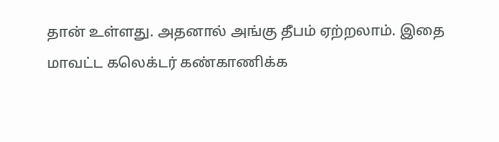தான் உள்ளது. அதனால் அங்கு தீபம் ஏற்றலாம். இதை மாவட்ட கலெக்டர் கண்காணிக்க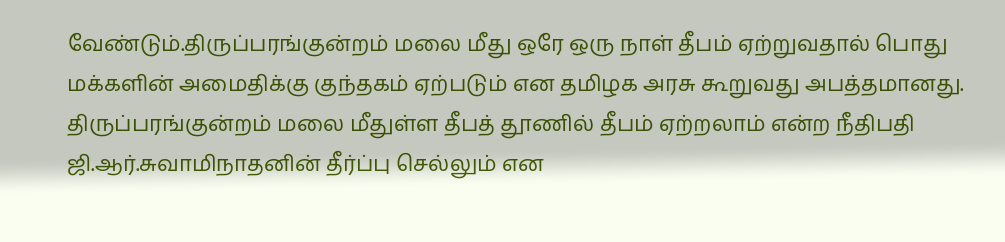வேண்டும்.திருப்பரங்குன்றம் மலை மீது ஒரே ஒரு நாள் தீபம் ஏற்றுவதால் பொது மக்களின் அமைதிக்கு குந்தகம் ஏற்படும் என தமிழக அரசு கூறுவது அபத்தமானது. திருப்பரங்குன்றம் மலை மீதுள்ள தீபத் தூணில் தீபம் ஏற்றலாம் என்ற நீதிபதி ஜி.ஆர்.சுவாமிநாதனின் தீர்ப்பு செல்லும் என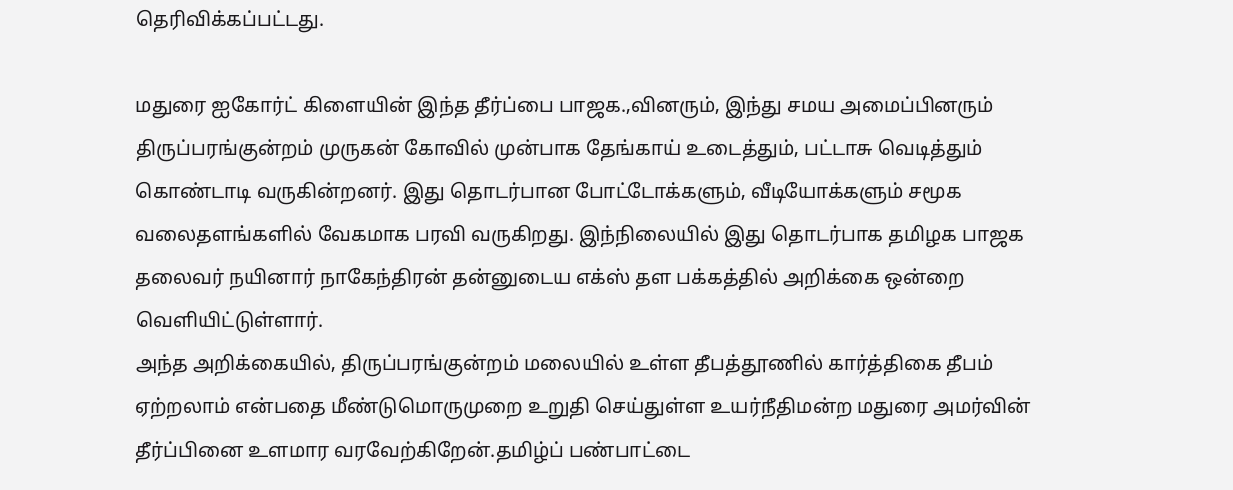தெரிவிக்கப்பட்டது.

மதுரை ஐகோர்ட் கிளையின் இந்த தீர்ப்பை பாஜக.,வினரும், இந்து சமய அமைப்பினரும் திருப்பரங்குன்றம் முருகன் கோவில் முன்பாக தேங்காய் உடைத்தும், பட்டாசு வெடித்தும் கொண்டாடி வருகின்றனர். இது தொடர்பான போட்டோக்களும், வீடியோக்களும் சமூக வலைதளங்களில் வேகமாக பரவி வருகிறது. இந்நிலையில் இது தொடர்பாக தமிழக பாஜக தலைவர் நயினார் நாகேந்திரன் தன்னுடைய எக்ஸ் தள பக்கத்தில் அறிக்கை ஒன்றை வெளியிட்டுள்ளார்.
அந்த அறிக்கையில், திருப்பரங்குன்றம் மலையில் உள்ள தீபத்தூணில் கார்த்திகை தீபம் ஏற்றலாம் என்பதை மீண்டுமொருமுறை உறுதி செய்துள்ள உயர்நீதிமன்ற மதுரை அமர்வின் தீர்ப்பினை உளமார வரவேற்கிறேன்.தமிழ்ப் பண்பாட்டை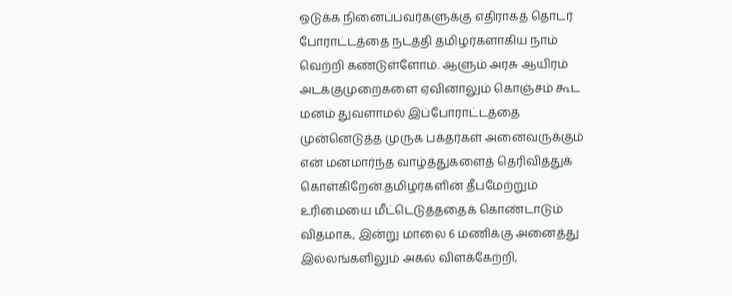ஒடுக்க நினைப்பவர்களுக்கு எதிராகத் தொடர் போராட்டத்தை நடத்தி தமிழர்களாகிய நாம் வெற்றி கண்டுள்ளோம். ஆளும் அரசு ஆயிரம் அடக்குமுறைகளை ஏவினாலும் கொஞ்சம் கூட மனம் துவளாமல் இப்போராட்டத்தை முன்னெடுத்த முருக பக்தர்கள் அனைவருக்கும் என் மனமார்ந்த வாழ்த்துகளைத் தெரிவித்துக் கொள்கிறேன்.தமிழர்களின் தீபமேற்றும் உரிமையை மீட்டெடுத்ததைக் கொண்டாடும் விதமாக, இன்று மாலை 6 மணிக்கு அனைத்து இல்லங்களிலும் அகல் விளக்கேற்றி,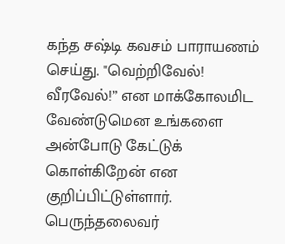கந்த சஷ்டி கவசம் பாராயணம் செய்து. "வெற்றிவேல்! வீரவேல்!” என மாக்கோலமிட வேண்டுமென உங்களை அன்போடு கேட்டுக் கொள்கிறேன் என குறிப்பிட்டுள்ளார்.
பெருந்தலைவர்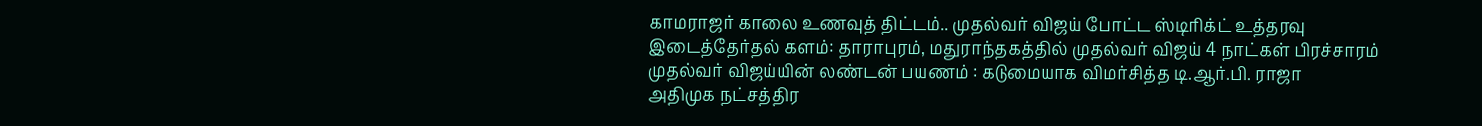காமராஜர் காலை உணவுத் திட்டம்.. முதல்வர் விஜய் போட்ட ஸ்டிரிக்ட் உத்தரவு
இடைத்தேர்தல் களம்: தாராபுரம், மதுராந்தகத்தில் முதல்வர் விஜய் 4 நாட்கள் பிரச்சாரம்
முதல்வர் விஜய்யின் லண்டன் பயணம் : கடுமையாக விமர்சித்த டி.ஆர்.பி. ராஜா
அதிமுக நட்சத்திர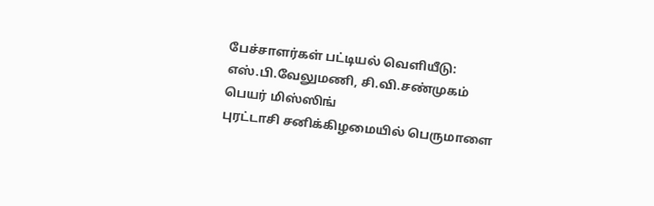பேச்சாளர்கள் பட்டியல் வெளியீடு: எஸ்.பி.வேலுமணி, சி.வி.சண்முகம் பெயர் மிஸ்ஸிங்
புரட்டாசி சனிக்கிழமையில் பெருமாளை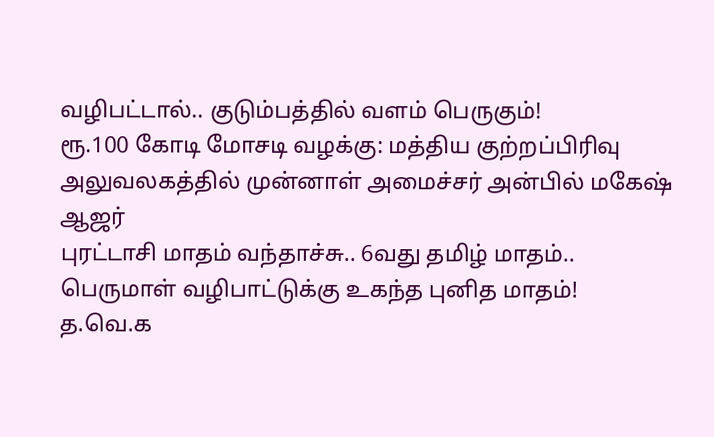வழிபட்டால்.. குடும்பத்தில் வளம் பெருகும்!
ரூ.100 கோடி மோசடி வழக்கு: மத்திய குற்றப்பிரிவு அலுவலகத்தில் முன்னாள் அமைச்சர் அன்பில் மகேஷ் ஆஜர்
புரட்டாசி மாதம் வந்தாச்சு.. 6வது தமிழ் மாதம்.. பெருமாள் வழிபாட்டுக்கு உகந்த புனித மாதம்!
த.வெ.க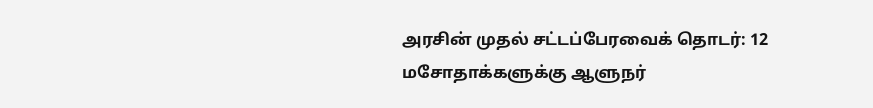அரசின் முதல் சட்டப்பேரவைக் தொடர்: 12 மசோதாக்களுக்கு ஆளுநர்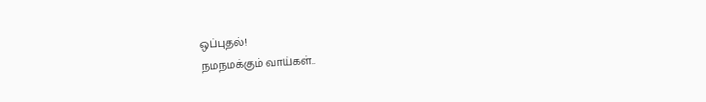ஒப்புதல்!
நமநமக்கும் வாய்கள்..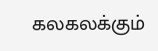கலகலக்கும்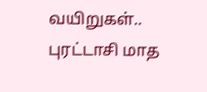வயிறுகள்.. புரட்டாசி மாத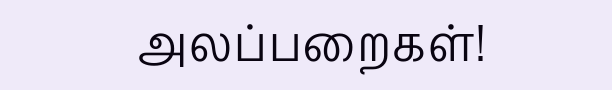அலப்பறைகள்!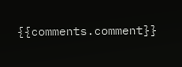{{comments.comment}}